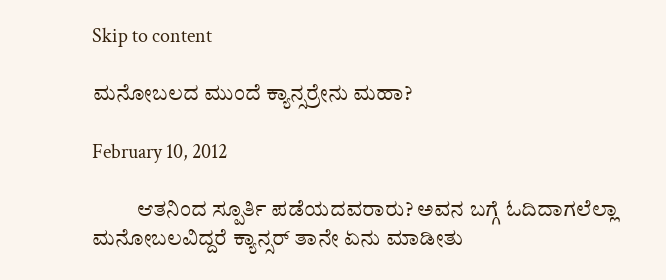Skip to content

ಮನೋಬಲದ ಮುಂದೆ ಕ್ಯಾನ್ಸರ್ರೇನು ಮಹಾ?

February 10, 2012

          ಆತನಿಂದ ಸ್ಪೂರ್ತಿ ಪಡೆಯದವರಾರು? ಅವನ ಬಗ್ಗೆ ಓದಿದಾಗಲೆಲ್ಲಾ ಮನೋಬಲವಿದ್ದರೆ ಕ್ಯಾನ್ಸರ್ ತಾನೇ ಏನು ಮಾಡೀತು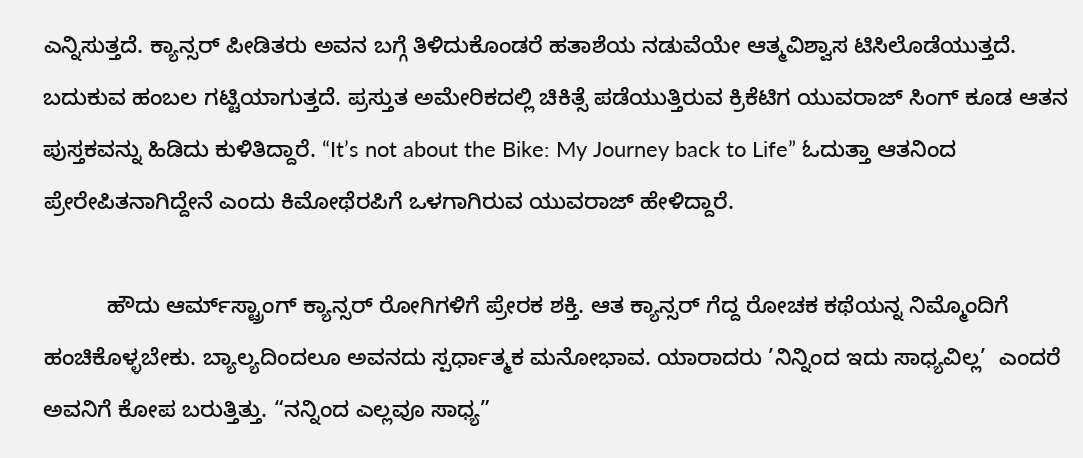ಎನ್ನಿಸುತ್ತದೆ. ಕ್ಯಾನ್ಸರ್ ಪೀಡಿತರು ಅವನ ಬಗ್ಗೆ ತಿಳಿದುಕೊಂಡರೆ ಹತಾಶೆಯ ನಡುವೆಯೇ ಆತ್ಮವಿಶ್ವಾಸ ಟಿಸಿಲೊಡೆಯುತ್ತದೆ. ಬದುಕುವ ಹಂಬಲ ಗಟ್ಟಿಯಾಗುತ್ತದೆ. ಪ್ರಸ್ತುತ ಅಮೇರಿಕದಲ್ಲಿ ಚಿಕಿತ್ಸೆ ಪಡೆಯುತ್ತಿರುವ ಕ್ರಿಕೆಟಿಗ ಯುವರಾಜ್ ಸಿಂಗ್ ಕೂಡ ಆತನ ಪುಸ್ತಕವನ್ನು ಹಿಡಿದು ಕುಳಿತಿದ್ದಾರೆ. “It’s not about the Bike: My Journey back to Life” ಓದುತ್ತಾ ಆತನಿಂದ ಪ್ರೇರೇಪಿತನಾಗಿದ್ದೇನೆ ಎಂದು ಕಿಮೋಥೆರಪಿಗೆ ಒಳಗಾಗಿರುವ ಯುವರಾಜ್ ಹೇಳಿದ್ದಾರೆ.

          ಹೌದು ಆರ್ಮ್‌ಸ್ಟ್ರಾಂಗ್ ಕ್ಯಾನ್ಸರ್ ರೋಗಿಗಳಿಗೆ ಪ್ರೇರಕ ಶಕ್ತಿ. ಆತ ಕ್ಯಾನ್ಸರ್ ಗೆದ್ದ ರೋಚಕ ಕಥೆಯನ್ನ ನಿಮ್ಮೊಂದಿಗೆ ಹಂಚಿಕೊಳ್ಳಬೇಕು. ಬ್ಯಾಲ್ಯದಿಂದಲೂ ಅವನದು ಸ್ಪರ್ಧಾತ್ಮಕ ಮನೋಭಾವ. ಯಾರಾದರು ’ನಿನ್ನಿಂದ ಇದು ಸಾಧ್ಯವಿಲ್ಲ’  ಎಂದರೆ ಅವನಿಗೆ ಕೋಪ ಬರುತ್ತಿತ್ತು. “ನನ್ನಿಂದ ಎಲ್ಲವೂ ಸಾಧ್ಯ”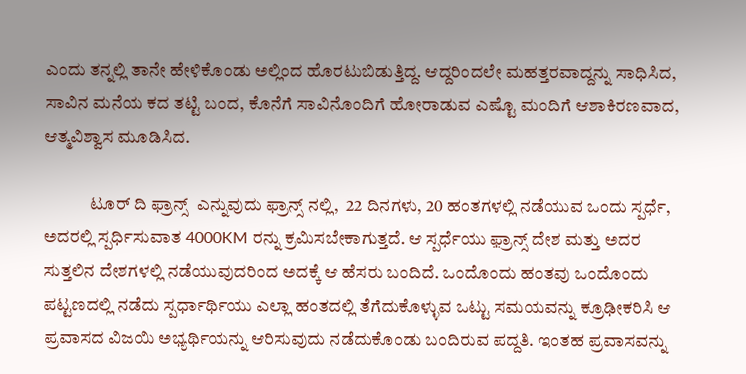ಎಂದು ತನ್ನಲ್ಲಿ ತಾನೇ ಹೇಳಿಕೊಂಡು ಅಲ್ಲಿಂದ ಹೊರಟುಬಿಡುತ್ತಿದ್ದ. ಆದ್ದರಿಂದಲೇ ಮಹತ್ತರವಾದ್ದನ್ನು ಸಾಧಿಸಿದ, ಸಾವಿನ ಮನೆಯ ಕದ ತಟ್ಟಿ ಬಂದ, ಕೊನೆಗೆ ಸಾವಿನೊಂದಿಗೆ ಹೋರಾಡುವ ಎಷ್ಟೊ ಮಂದಿಗೆ ಆಶಾಕಿರಣವಾದ, ಆತ್ಮವಿಶ್ವಾಸ ಮೂಡಿಸಿದ.

             ಟೂರ್ ದಿ ಫ್ರಾನ್ಸ್  ಎನ್ನುವುದು ಫ್ರಾನ್ಸ್ ನಲ್ಲಿ,  22 ದಿನಗಳು, 20 ಹಂತಗಳಲ್ಲಿ ನಡೆಯುವ ಒಂದು ಸ್ಪರ್ಧೆ, ಅದರಲ್ಲಿ ಸ್ಪರ್ಧಿಸುವಾತ 4000KM ರನ್ನು ಕ್ರಮಿಸಬೇಕಾಗುತ್ತದೆ. ಆ ಸ್ಪರ್ಧೆಯು ಫ಼್ರಾನ್ಸ್ ದೇಶ ಮತ್ತು ಅದರ ಸುತ್ತಲಿನ ದೇಶಗಳಲ್ಲಿ ನಡೆಯುವುದರಿಂದ ಅದಕ್ಕೆ ಆ ಹೆಸರು ಬಂದಿದೆ. ಒಂದೊಂದು ಹಂತವು ಒಂದೊಂದು ಪಟ್ಟಣದಲ್ಲಿ ನಡೆದು ಸ್ಪರ್ಧಾರ್ಥಿಯು ಎಲ್ಲಾ ಹಂತದಲ್ಲಿ ತೆಗೆದುಕೊಳ್ಳುವ ಒಟ್ಟು ಸಮಯವನ್ನು ಕ್ರೂಢೀಕರಿಸಿ ಆ ಪ್ರವಾಸದ ವಿಜಯಿ ಅಭ್ಯರ್ಥಿಯನ್ನು ಆರಿಸುವುದು ನಡೆದುಕೊಂಡು ಬಂದಿರುವ ಪದ್ದತಿ. ಇಂತಹ ಪ್ರವಾಸವನ್ನು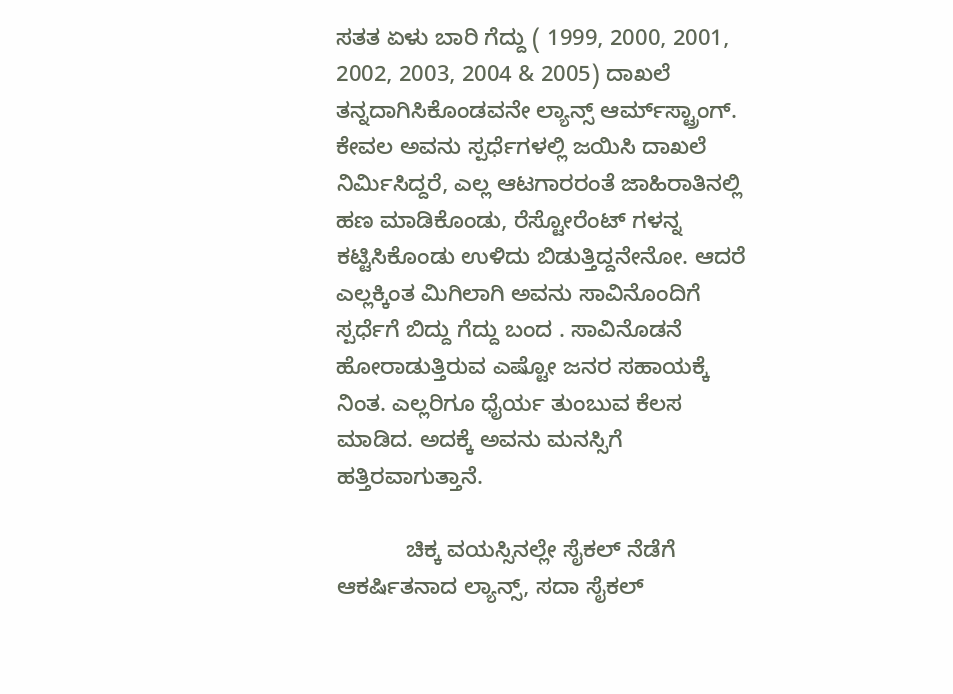ಸತತ ಏಳು ಬಾರಿ ಗೆದ್ದು ( 1999, 2000, 2001, 2002, 2003, 2004 & 2005) ದಾಖಲೆ ತನ್ನದಾಗಿಸಿಕೊಂಡವನೇ ಲ್ಯಾನ್ಸ್ ಆರ್ಮ್‌ಸ್ಟ್ರಾಂಗ್. ಕೇವಲ ಅವನು ಸ್ಪರ್ಧೆಗಳಲ್ಲಿ ಜಯಿಸಿ ದಾಖಲೆ ನಿರ್ಮಿಸಿದ್ದರೆ, ಎಲ್ಲ ಆಟಗಾರರಂತೆ ಜಾಹಿರಾತಿನಲ್ಲಿ ಹಣ ಮಾಡಿಕೊಂಡು, ರೆಸ್ಟೋರೆಂಟ್ ಗಳನ್ನ ಕಟ್ಟಿಸಿಕೊಂಡು ಉಳಿದು ಬಿಡುತ್ತಿದ್ದನೇನೋ. ಆದರೆ ಎಲ್ಲಕ್ಕಿಂತ ಮಿಗಿಲಾಗಿ ಅವನು ಸಾವಿನೊಂದಿಗೆ ಸ್ಪರ್ಧೆಗೆ ಬಿದ್ದು ಗೆದ್ದು ಬಂದ . ಸಾವಿನೊಡನೆ ಹೋರಾಡುತ್ತಿರುವ ಎಷ್ಟೋ ಜನರ ಸಹಾಯಕ್ಕೆ ನಿಂತ. ಎಲ್ಲರಿಗೂ ಧೈರ್ಯ ತುಂಬುವ ಕೆಲಸ ಮಾಡಿದ. ಅದಕ್ಕೆ ಅವನು ಮನಸ್ಸಿಗೆ ಹತ್ತಿರವಾಗುತ್ತಾನೆ.

           ಚಿಕ್ಕ ವಯಸ್ಸಿನಲ್ಲೇ ಸೈಕಲ್ ನೆಡೆಗೆ ಆಕರ್ಷಿತನಾದ ಲ್ಯಾನ್ಸ್, ಸದಾ ಸೈಕಲ್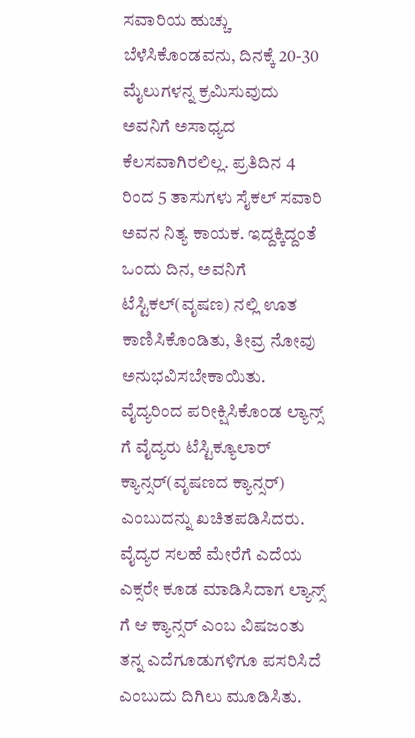ಸವಾರಿಯ ಹುಚ್ಚು ಬೆಳೆಸಿಕೊಂಡವನು, ದಿನಕ್ಕೆ 20-30 ಮೈಲುಗಳನ್ನ ಕ್ರಮಿಸುವುದು ಅವನಿಗೆ ಅಸಾಧ್ಯದ ಕೆಲಸವಾಗಿರಲಿಲ್ಲ. ಪ್ರತಿದಿನ 4 ರಿಂದ 5 ತಾಸುಗಳು ಸೈಕಲ್ ಸವಾರಿ ಅವನ ನಿತ್ಯ ಕಾಯಕ. ಇದ್ದಕ್ಕಿದ್ದಂತೆ ಒಂದು ದಿನ, ಅವನಿಗೆ ಟೆಸ್ಟಿಕಲ್(ವೃಷಣ) ನಲ್ಲಿ ಊತ ಕಾಣಿಸಿಕೊಂಡಿತು, ತೀವ್ರ ನೋವು ಅನುಭವಿಸಬೇಕಾಯಿತು. ವೈದ್ಯರಿಂದ ಪರೀಕ್ಷಿಸಿಕೊಂಡ ಲ್ಯಾನ್ಸ್ ಗೆ ವೈದ್ಯರು ಟೆಸ್ಟಿಕ್ಯೂಲಾರ್ ಕ್ಯಾನ್ಸರ್(ವೃಷಣದ ಕ್ಯಾನ್ಸರ್) ಎಂಬುದನ್ನು ಖಚಿತಪಡಿಸಿದರು. ವೈದ್ಯರ ಸಲಹೆ ಮೇರೆಗೆ ಎದೆಯ ಎಕ್ಸರೇ ಕೂಡ ಮಾಡಿಸಿದಾಗ ಲ್ಯಾನ್ಸ್ ಗೆ ಆ ಕ್ಯಾನ್ಸರ್ ಎಂಬ ವಿಷಜಂತು ತನ್ನ ಎದೆಗೂಡುಗಳಿಗೂ ಪಸರಿಸಿದೆ ಎಂಬುದು ದಿಗಿಲು ಮೂಡಿಸಿತು.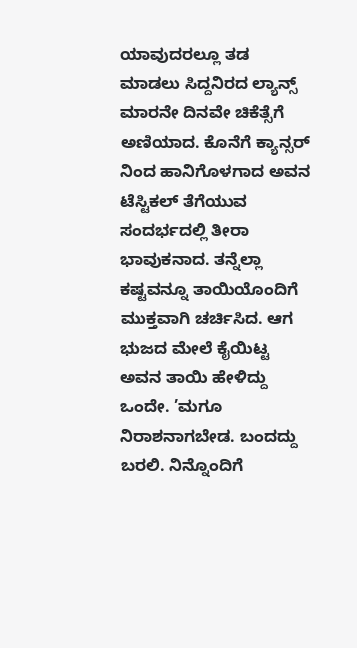ಯಾವುದರಲ್ಲೂ ತಡ ಮಾಡಲು ಸಿದ್ದನಿರದ ಲ್ಯಾನ್ಸ್ ಮಾರನೇ ದಿನವೇ ಚಿಕೆತ್ಸೆಗೆ ಅಣಿಯಾದ. ಕೊನೆಗೆ ಕ್ಯಾನ್ಸರ್ ನಿಂದ ಹಾನಿಗೊಳಗಾದ ಅವನ ಟೆಸ್ಟಿಕಲ್ ತೆಗೆಯುವ ಸಂದರ್ಭದಲ್ಲಿ ತೀರಾ ಭಾವುಕನಾದ. ತನ್ನೆಲ್ಲಾ ಕಷ್ಟವನ್ನೂ ತಾಯಿಯೊಂದಿಗೆ ಮುಕ್ತವಾಗಿ ಚರ್ಚಿಸಿದ. ಆಗ ಭುಜದ ಮೇಲೆ ಕೈಯಿಟ್ಟ ಅವನ ತಾಯಿ ಹೇಳಿದ್ದು ಒಂದೇ. ’ಮಗೂ ನಿರಾಶನಾಗಬೇಡ. ಬಂದದ್ದು ಬರಲಿ. ನಿನ್ನೊಂದಿಗೆ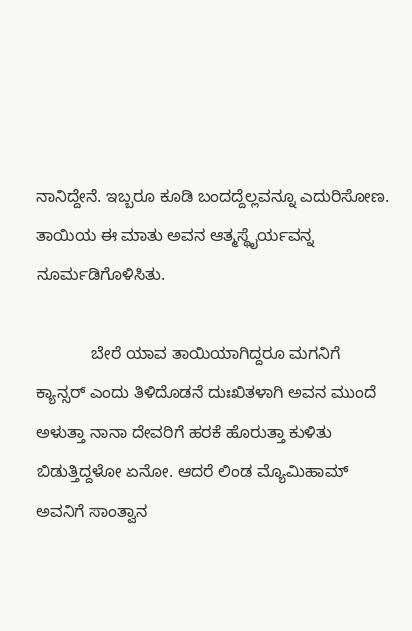ನಾನಿದ್ದೇನೆ. ಇಬ್ಬರೂ ಕೂಡಿ ಬಂದದ್ದೆಲ್ಲವನ್ನೂ ಎದುರಿಸೋಣ. ತಾಯಿಯ ಈ ಮಾತು ಅವನ ಆತ್ಮಸ್ಥೈರ್ಯವನ್ನ ನೂರ್ಮಡಿಗೊಳಿಸಿತು.

            ಬೇರೆ ಯಾವ ತಾಯಿಯಾಗಿದ್ದರೂ ಮಗನಿಗೆ ಕ್ಯಾನ್ಸರ್ ಎಂದು ತಿಳಿದೊಡನೆ ದುಃಖಿತಳಾಗಿ ಅವನ ಮುಂದೆ ಅಳುತ್ತಾ ನಾನಾ ದೇವರಿಗೆ ಹರಕೆ ಹೊರುತ್ತಾ ಕುಳಿತು ಬಿಡುತ್ತಿದ್ದಳೋ ಏನೋ. ಆದರೆ ಲಿಂಡ ಮ್ಯೊಮಿಹಾಮ್ ಅವನಿಗೆ ಸಾಂತ್ವಾನ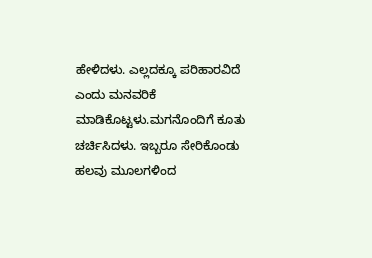ಹೇಳಿದಳು. ಎಲ್ಲದಕ್ಕೂ ಪರಿಹಾರವಿದೆ ಎಂದು ಮನವರಿಕೆ ಮಾಡಿಕೊಟ್ಟಳು.ಮಗನೊಂದಿಗೆ ಕೂತು ಚರ್ಚಿಸಿದಳು. ಇಬ್ಬರೂ ಸೇರಿಕೊಂಡು ಹಲವು ಮೂಲಗಳಿಂದ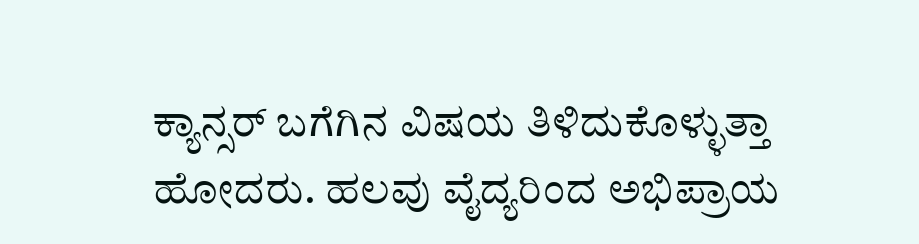ಕ್ಯಾನ್ಸರ್ ಬಗೆಗಿನ ವಿಷಯ ತಿಳಿದುಕೊಳ್ಳುತ್ತಾ ಹೋದರು. ಹಲವು ವೈದ್ಯರಿಂದ ಅಭಿಪ್ರಾಯ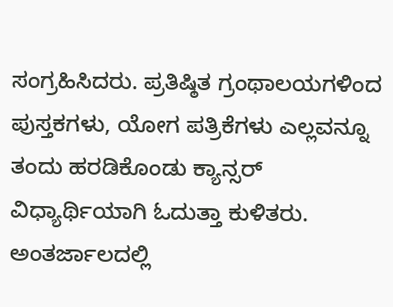ಸಂಗ್ರಹಿಸಿದರು. ಪ್ರತಿಷ್ಠಿತ ಗ್ರಂಥಾಲಯಗಳಿಂದ ಪುಸ್ತಕಗಳು, ಯೋಗ ಪತ್ರಿಕೆಗಳು ಎಲ್ಲವನ್ನೂ ತಂದು ಹರಡಿಕೊಂಡು ಕ್ಯಾನ್ಸರ್  ವಿಧ್ಯಾರ್ಥಿಯಾಗಿ ಓದುತ್ತಾ ಕುಳಿತರು. ಅಂತರ್ಜಾಲದಲ್ಲಿ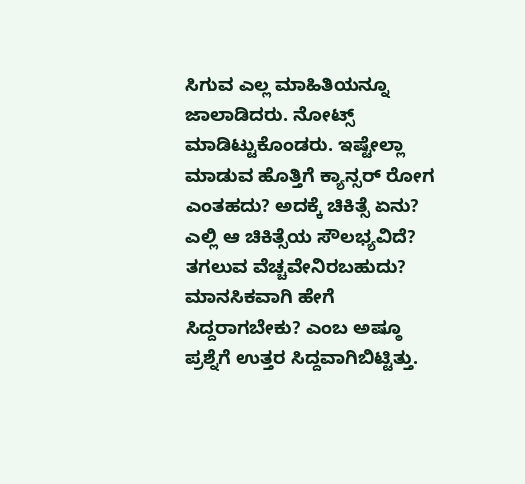ಸಿಗುವ ಎಲ್ಲ ಮಾಹಿತಿಯನ್ನೂ ಜಾಲಾಡಿದರು. ನೋಟ್ಸ್ ಮಾಡಿಟ್ಟುಕೊಂಡರು. ಇಷ್ಟೇಲ್ಲಾ ಮಾಡುವ ಹೊತ್ತಿಗೆ ಕ್ಯಾನ್ಸರ್ ರೋಗ ಎಂತಹದು? ಅದಕ್ಕೆ ಚಿಕಿತ್ಸೆ ಏನು? ಎಲ್ಲಿ ಆ ಚಿಕಿತ್ಸೆಯ ಸೌಲಭ್ಯವಿದೆ? ತಗಲುವ ವೆಚ್ಚವೇನಿರಬಹುದು? ಮಾನಸಿಕವಾಗಿ ಹೇಗೆ ಸಿದ್ದರಾಗಬೇಕು? ಎಂಬ ಅಷ್ಠೂ ಪ್ರಶ್ನೆಗೆ ಉತ್ತರ ಸಿದ್ದವಾಗಿಬಿಟ್ಟಿತ್ತು.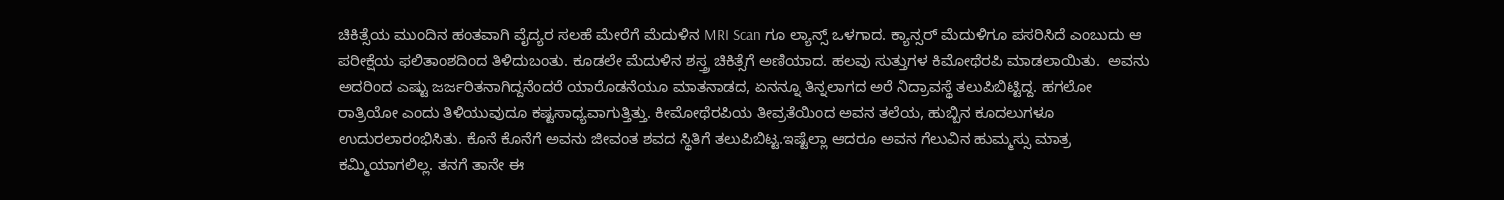ಚಿಕಿತ್ಸೆಯ ಮುಂದಿನ ಹಂತವಾಗಿ ವೈದ್ಯರ ಸಲಹೆ ಮೇರೆಗೆ ಮೆದುಳಿನ MRI Scan ಗೂ ಲ್ಯಾನ್ಸ್ ಒಳಗಾದ. ಕ್ಯಾನ್ಸರ್ ಮೆದುಳಿಗೂ ಪಸರಿಸಿದೆ ಎಂಬುದು ಆ ಪರೀಕ್ಷೆಯ ಫಲಿತಾಂಶದಿಂದ ತಿಳಿದುಬಂತು. ಕೂಡಲೇ ಮೆದುಳಿನ ಶಸ್ತ್ರ ಚಿಕಿತ್ಸೆಗೆ ಅಣಿಯಾದ. ಹಲವು ಸುತ್ತುಗಳ ಕಿಮೋಥೆರಪಿ ಮಾಡಲಾಯಿತು.  ಅವನು ಅದರಿಂದ ಎಷ್ಟು ಜರ್ಜರಿತನಾಗಿದ್ದನೆಂದರೆ ಯಾರೊಡನೆಯೂ ಮಾತನಾಡದ, ಏನನ್ನೂ ತಿನ್ನಲಾಗದ ಅರೆ ನಿದ್ರಾವಸ್ಥೆ ತಲುಪಿಬಿಟ್ಟಿದ್ದ. ಹಗಲೋ ರಾತ್ರಿಯೋ ಎಂದು ತಿಳಿಯುವುದೂ ಕಷ್ಟಸಾಧ್ಯವಾಗುತ್ತಿತ್ತು. ಕೀಮೋಥೆರಪಿಯ ತೀವ್ರತೆಯಿಂದ ಅವನ ತಲೆಯ, ಹುಬ್ಬಿನ ಕೂದಲುಗಳೂ ಉದುರಲಾರಂಭಿಸಿತು. ಕೊನೆ ಕೊನೆಗೆ ಅವನು ಜೀವಂತ ಶವದ ಸ್ಥಿತಿಗೆ ತಲುಪಿಬಿಟ್ಟ.ಇಷ್ಟೆಲ್ಲಾ ಆದರೂ ಅವನ ಗೆಲುವಿನ ಹುಮ್ಮಸ್ಸು ಮಾತ್ರ ಕಮ್ಮಿಯಾಗಲಿಲ್ಲ. ತನಗೆ ತಾನೇ ಈ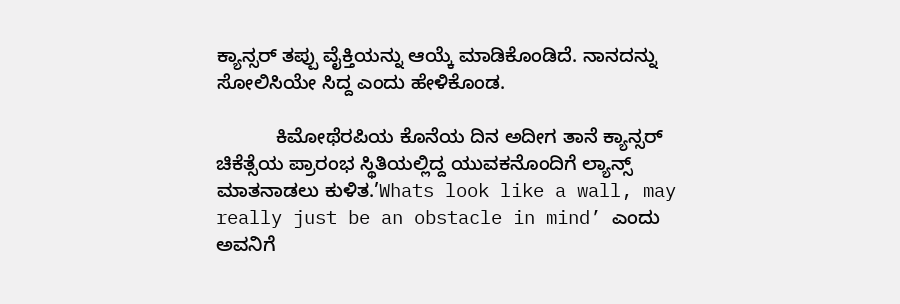ಕ್ಯಾನ್ಸರ್ ತಪ್ಪು ವೈಕ್ತಿಯನ್ನು ಆಯ್ಕೆ ಮಾಡಿಕೊಂಡಿದೆ. ನಾನದನ್ನು ಸೋಲಿಸಿಯೇ ಸಿದ್ದ ಎಂದು ಹೇಳಿಕೊಂಡ.

           ಕಿಮೋಥೆರಪಿಯ ಕೊನೆಯ ದಿನ ಅದೀಗ ತಾನೆ ಕ್ಯಾನ್ಸರ್ ಚಿಕೆತ್ಸೆಯ ಪ್ರಾರಂಭ ಸ್ಥಿತಿಯಲ್ಲಿದ್ದ ಯುವಕನೊಂದಿಗೆ ಲ್ಯಾನ್ಸ್ ಮಾತನಾಡಲು ಕುಳಿತ.’Whats look like a wall, may really just be an obstacle in mind’ ಎಂದು ಅವನಿಗೆ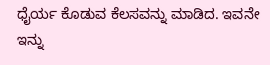ಧೈರ್ಯ ಕೊಡುವ ಕೆಲಸವನ್ನು ಮಾಡಿದ. ಇವನೇ ಇನ್ನು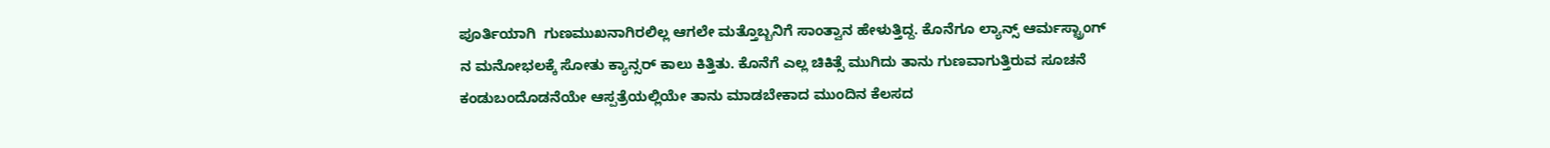ಪೂರ್ತಿಯಾಗಿ  ಗುಣಮುಖನಾಗಿರಲಿಲ್ಲ ಆಗಲೇ ಮತ್ತೊಬ್ಬನಿಗೆ ಸಾಂತ್ವಾನ ಹೇಳುತ್ತಿದ್ದ. ಕೊನೆಗೂ ಲ್ಯಾನ್ಸ್ ಆರ್ಮಸ್ಟ್ರಾಂಗ್ ನ ಮನೋಭಲಕ್ಕೆ ಸೋತು ಕ್ಯಾನ್ಸರ್ ಕಾಲು ಕಿತ್ತಿತು. ಕೊನೆಗೆ ಎಲ್ಲ ಚಿಕಿತ್ಸೆ ಮುಗಿದು ತಾನು ಗುಣವಾಗುತ್ತಿರುವ ಸೂಚನೆ ಕಂಡುಬಂದೊಡನೆಯೇ ಆಸ್ಪತ್ರೆಯಲ್ಲಿಯೇ ತಾನು ಮಾಡಬೇಕಾದ ಮುಂದಿನ ಕೆಲಸದ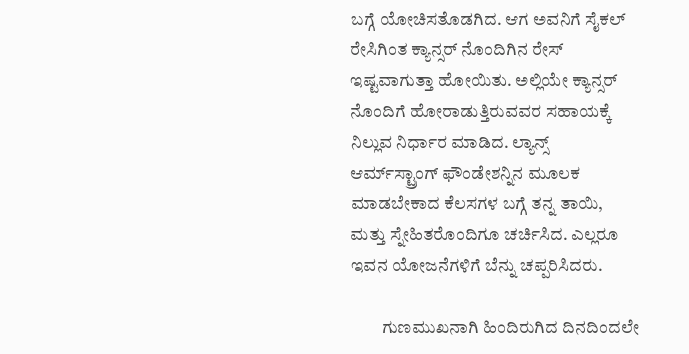ಬಗ್ಗೆ ಯೋಚಿಸತೊಡಗಿದ. ಆಗ ಅವನಿಗೆ ಸೈಕಲ್ ರೇಸಿಗಿಂತ ಕ್ಯಾನ್ಸರ್ ನೊಂದಿಗಿನ ರೇಸ್ ಇಷ್ಟವಾಗುತ್ತಾ ಹೋಯಿತು. ಅಲ್ಲಿಯೇ ಕ್ಯಾನ್ಸರ್ ನೊಂದಿಗೆ ಹೋರಾಡುತ್ತಿರುವವರ ಸಹಾಯಕ್ಕೆ ನಿಲ್ಲುವ ನಿರ್ಧಾರ ಮಾಡಿದ. ಲ್ಯಾನ್ಸ್ ಆರ್ಮ್‌ಸ್ಟ್ರಾಂಗ್ ಫೌಂಡೇಶನ್ನಿನ ಮೂಲಕ ಮಾಡಬೇಕಾದ ಕೆಲಸಗಳ ಬಗ್ಗೆ ತನ್ನ ತಾಯಿ, ಮತ್ತು ಸ್ನೇಹಿತರೊಂದಿಗೂ ಚರ್ಚಿಸಿದ. ಎಲ್ಲರೂ ಇವನ ಯೋಜನೆಗಳಿಗೆ ಬೆನ್ನು ಚಪ್ಪರಿಸಿದರು.

         ಗುಣಮುಖನಾಗಿ ಹಿಂದಿರುಗಿದ ದಿನದಿಂದಲೇ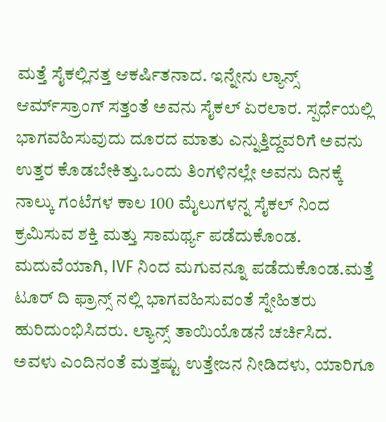ಮತ್ತೆ ಸೈಕಲ್ಲಿನತ್ತ ಆಕರ್ಷಿತನಾದ. ಇನ್ನೇನು ಲ್ಯಾನ್ಸ್ ಆರ್ಮ್‌ಸ್ರಾಂಗ್ ಸತ್ತಂತೆ ಅವನು ಸೈಕಲ್ ಏರಲಾರ. ಸ್ಪರ್ಧೆಯಲ್ಲಿ ಭಾಗವಹಿಸುವುದು ದೂರದ ಮಾತು ಎನ್ನುತ್ತಿದ್ದವರಿಗೆ ಅವನು ಉತ್ತರ ಕೊಡಬೇಕಿತ್ತು.ಒಂದು ತಿಂಗಳಿನಲ್ಲೇ ಅವನು ದಿನಕ್ಕೆ ನಾಲ್ಕು ಗಂಟೆಗಳ ಕಾಲ 100 ಮೈಲುಗಳನ್ನ ಸೈಕಲ್ ನಿಂದ ಕ್ರಮಿಸುವ ಶಕ್ತಿ ಮತ್ತು ಸಾಮರ್ಥ್ಯ ಪಡೆದುಕೊಂಡ. ಮದುವೆಯಾಗಿ, IVF ನಿಂದ ಮಗುವನ್ನೂ ಪಡೆದುಕೊಂಡ.ಮತ್ತೆ ಟೂರ್ ದಿ ಫ್ರಾನ್ಸ್ ನಲ್ಲಿ ಭಾಗವಹಿಸುವಂತೆ ಸ್ನೇಹಿತರು ಹುರಿದುಂಭಿಸಿದರು. ಲ್ಯಾನ್ಸ್ ತಾಯಿಯೊಡನೆ ಚರ್ಚಿಸಿದ. ಅವಳು ಎಂದಿನಂತೆ ಮತ್ತಷ್ಟು ಉತ್ತೇಜನ ನೀಡಿದಳು, ಯಾರಿಗೂ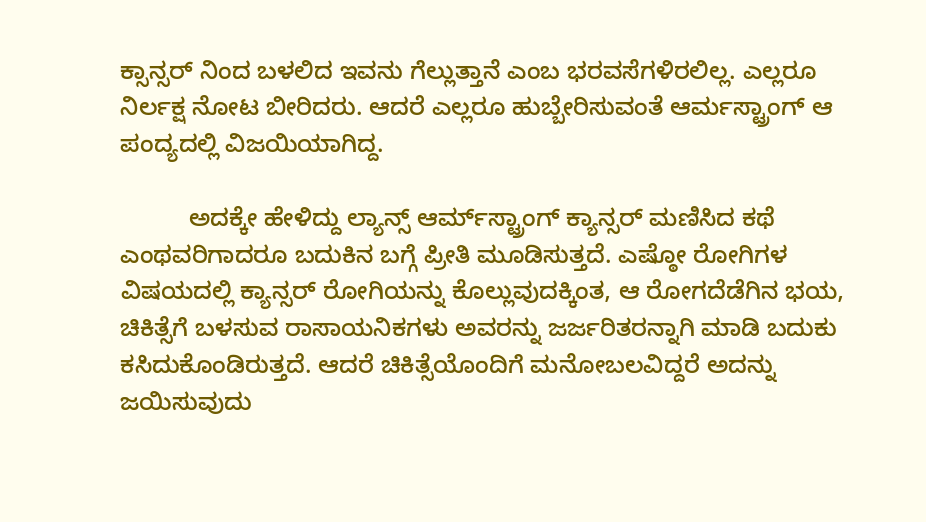ಕ್ಸಾನ್ಸರ್ ನಿಂದ ಬಳಲಿದ ಇವನು ಗೆಲ್ಲುತ್ತಾನೆ ಎಂಬ ಭರವಸೆಗಳಿರಲಿಲ್ಲ. ಎಲ್ಲರೂ ನಿರ್ಲಕ್ಷ ನೋಟ ಬೀರಿದರು. ಆದರೆ ಎಲ್ಲರೂ ಹುಬ್ಬೇರಿಸುವಂತೆ ಆರ್ಮಸ್ಟ್ರಾಂಗ್ ಆ ಪಂದ್ಯದಲ್ಲಿ ವಿಜಯಿಯಾಗಿದ್ದ.

          ಅದಕ್ಕೇ ಹೇಳಿದ್ದು ಲ್ಯಾನ್ಸ್ ಆರ್ಮ್‌ಸ್ಟ್ರಾಂಗ್ ಕ್ಯಾನ್ಸರ್ ಮಣಿಸಿದ ಕಥೆ ಎಂಥವರಿಗಾದರೂ ಬದುಕಿನ ಬಗ್ಗೆ ಪ್ರೀತಿ ಮೂಡಿಸುತ್ತದೆ. ಎಷ್ಠೋ ರೋಗಿಗಳ ವಿಷಯದಲ್ಲಿ ಕ್ಯಾನ್ಸರ್ ರೋಗಿಯನ್ನು ಕೊಲ್ಲುವುದಕ್ಕಿಂತ, ಆ ರೋಗದೆಡೆಗಿನ ಭಯ, ಚಿಕಿತ್ಸೆಗೆ ಬಳಸುವ ರಾಸಾಯನಿಕಗಳು ಅವರನ್ನು ಜರ್ಜರಿತರನ್ನಾಗಿ ಮಾಡಿ ಬದುಕು ಕಸಿದುಕೊಂಡಿರುತ್ತದೆ. ಆದರೆ ಚಿಕಿತ್ಸೆಯೊಂದಿಗೆ ಮನೋಬಲವಿದ್ದರೆ ಅದನ್ನು ಜಯಿಸುವುದು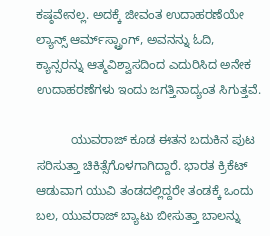ಕಷ್ಠವೇನಲ್ಲ. ಅದಕ್ಕೆ ಜೀವಂತ ಉದಾಹರಣೆಯೇ ಲ್ಯಾನ್ಸ್ ಆರ್ಮ್‌ಸ್ಟ್ರಾಂಗ್, ಅವನನ್ನು ಓದಿ, ಕ್ಯಾನ್ಸರನ್ನು ಆತ್ಮವಿಶ್ವಾಸದಿಂದ ಎದುರಿಸಿದ ಅನೇಕ ಉದಾಹರಣೆಗಳು ಇಂದು ಜಗತ್ತಿನಾದ್ಯಂತ ಸಿಗುತ್ತವೆ.

          ಯುವರಾಜ್ ಕೂಡ ಈತನ ಬದುಕಿನ ಪುಟ ಸರಿಸುತ್ತಾ ಚಿಕಿತ್ಸೆಗೊಳಗಾಗಿದ್ದಾರೆ. ಭಾರತ ಕ್ರಿಕೆಟ್ ಆಡುವಾಗ ಯುವಿ ತಂಡದಲ್ಲಿದ್ದರೇ ತಂಡಕ್ಕೆ ಒಂದು ಬಲ, ಯುವರಾಜ್ ಬ್ಯಾಟು ಬೀಸುತ್ತಾ ಬಾಲನ್ನು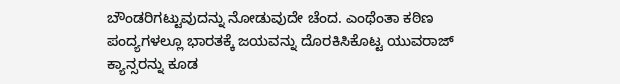ಬೌಂಡರಿಗಟ್ಟುವುದನ್ನು ನೋಡುವುದೇ ಚೆಂದ. ಎಂಥೆಂತಾ ಕಠಿಣ ಪಂದ್ಯಗಳಲ್ಲೂ ಭಾರತಕ್ಕೆ ಜಯವನ್ನು ದೊರಕಿಸಿಕೊಟ್ಟ ಯುವರಾಜ್ ಕ್ಯಾನ್ಸರನ್ನು ಕೂಡ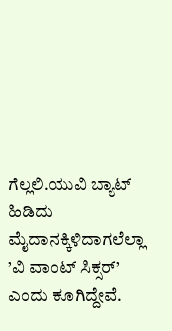ಗೆಲ್ಲಲಿ.ಯುವಿ ಬ್ಯಾಟ್ ಹಿಡಿದು ಮೈದಾನಕ್ಕಿಳಿದಾಗಲೆಲ್ಲಾ ’ವಿ ವಾಂಟ್ ಸಿಕ್ಸರ್’ ಎಂದು ಕೂಗಿದ್ದೇವೆ.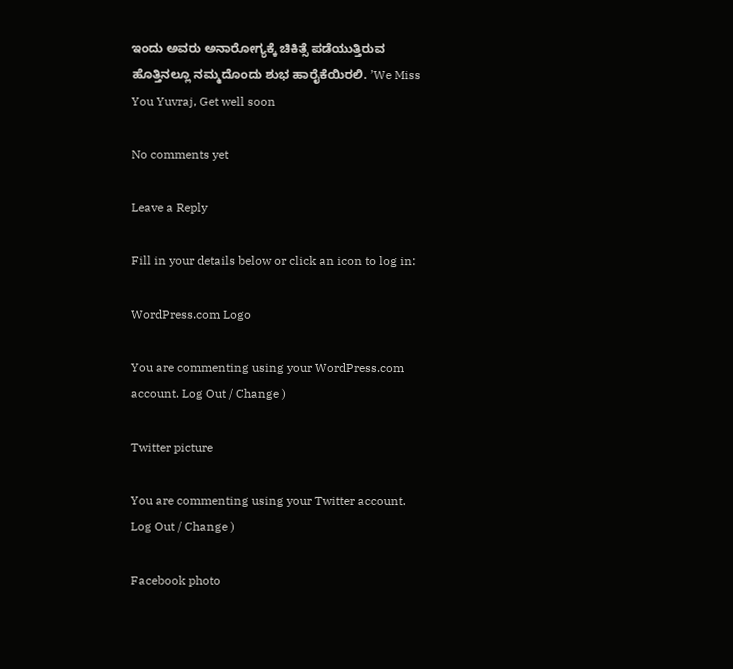ಇಂದು ಅವರು ಅನಾರೋಗ್ಯಕ್ಕೆ ಚಿಕಿತ್ಸೆ ಪಡೆಯುತ್ತಿರುವ ಹೊತ್ತಿನಲ್ಲೂ ನಮ್ಮದೊಂದು ಶುಭ ಹಾರೈಕೆಯಿರಲಿ. ’We Miss You Yuvraj, Get well soon

No comments yet

Leave a Reply

Fill in your details below or click an icon to log in:

WordPress.com Logo

You are commenting using your WordPress.com account. Log Out / Change )

Twitter picture

You are commenting using your Twitter account. Log Out / Change )

Facebook photo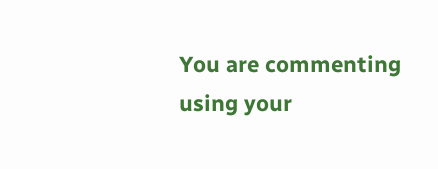You are commenting using your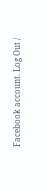Facebook account. Log Out /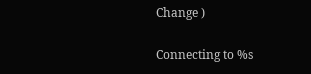Change )

Connecting to %s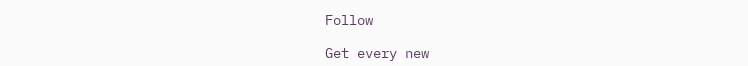Follow

Get every new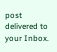post delivered to your Inbox.